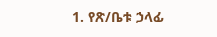1. የጽ/ቤቱ ኃላፊ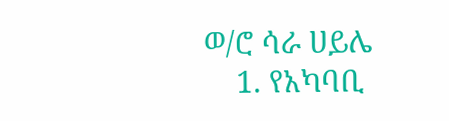ወ/ሮ ሳራ ሀይሌ
    1. የአካባቢ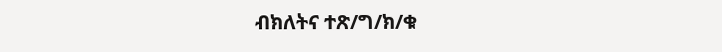ብክለትና ተጽ/ግ/ክ/ቁ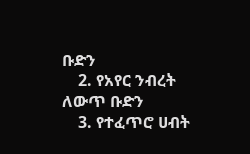ቡድን
    2. የአየር ንብረት ለውጥ ቡድን
    3. የተፈጥሮ ሀብት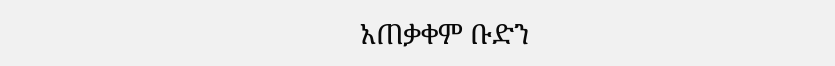አጠቃቀም ቡድን